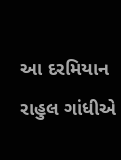આ દરમિયાન રાહુલ ગાંધીએ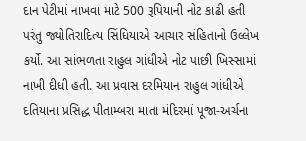દાન પેટીમાં નાખવા માટે 500 રૂપિયાની નોટ કાઢી હતી પરંતુ જ્યોતિરાદિત્ય સિંધિયાએ આચાર સંહિતાનો ઉલ્લેખ કર્યો. આ સાંભળતા રાહુલ ગાંધીએ નોટ પાછી ખિસ્સામાં નાખી દીધી હતી. આ પ્રવાસ દરમિયાન રાહુલ ગાંધીએ દતિયાના પ્રસિદ્ધ પીતામ્બરા માતા મંદિરમાં પૂજા-અર્ચના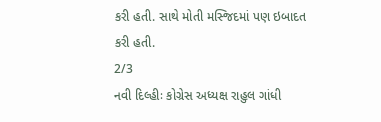કરી હતી. સાથે મોતી મસ્જિદમાં પણ ઇબાદત કરી હતી.
2/3
નવી દિલ્હીઃ કોગ્રેસ અધ્યક્ષ રાહુલ ગાંધી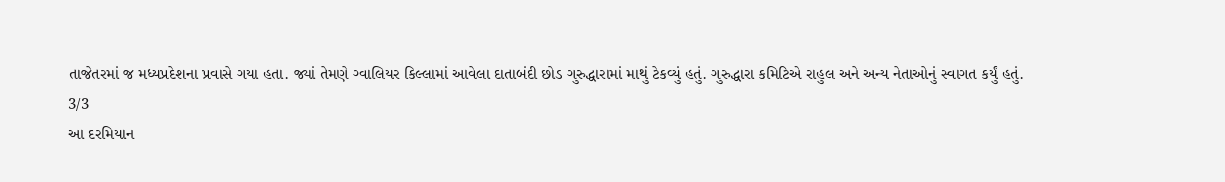તાજેતરમાં જ મધ્યપ્રદેશના પ્રવાસે ગયા હતા. જ્યાં તેમણે ગ્વાલિયર કિલ્લામાં આવેલા દાતાબંદી છોડ ગુરુદ્ધારામાં માથું ટેકવ્યું હતું. ગુરુદ્ધારા કમિટિએ રાહુલ અને અન્ય નેતાઓનું સ્વાગત કર્યું હતું.
3/3
આ દરમિયાન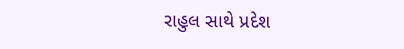રાહુલ સાથે પ્રદેશ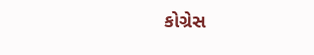કોગ્રેસ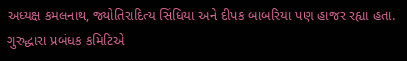અધ્યક્ષ કમલનાથ, જ્યોતિરાદિત્ય સિંધિયા અને દીપક બાબરિયા પણ હાજર રહ્યા હતા. ગુરુદ્ધારા પ્રબંધક કમિટિએ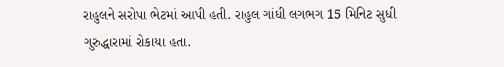રાહુલને સરોપા ભેટમાં આપી હતી. રાહુલ ગાંધી લગભગ 15 મિનિટ સુધી ગુરુદ્ધારામાં રોકાયા હતા.